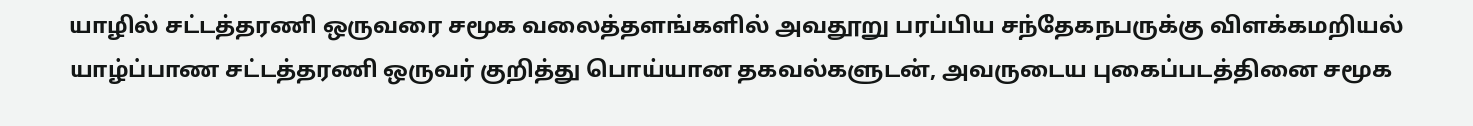யாழில் சட்டத்தரணி ஒருவரை சமூக வலைத்தளங்களில் அவதூறு பரப்பிய சந்தேகநபருக்கு விளக்கமறியல்
யாழ்ப்பாண சட்டத்தரணி ஒருவர் குறித்து பொய்யான தகவல்களுடன், அவருடைய புகைப்படத்தினை சமூக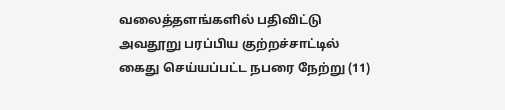வலைத்தளங்களில் பதிவிட்டு அவதூறு பரப்பிய குற்றச்சாட்டில் கைது செய்யப்பட்ட நபரை நேற்று (11)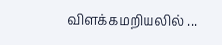விளக்கமறியலில் ...